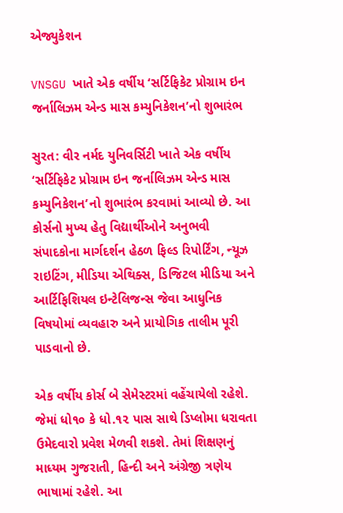એજ્યુકેશન

VNSGU ખાતે એક વર્ષીય ‘સર્ટિફિકેટ પ્રોગ્રામ ઇન જર્નાલિઝમ એન્ડ માસ કમ્યુનિકેશન’નો શુભારંભ

સુરત: વીર નર્મદ યુનિવર્સિટી ખાતે એક વર્ષીય ‘સર્ટિફિકેટ પ્રોગ્રામ ઇન જર્નાલિઝમ એન્ડ માસ કમ્યુનિકેશન’નો શુભારંભ કરવામાં આવ્યો છે. આ કોર્સનો મુખ્ય હેતુ વિદ્યાર્થીઓને અનુભવી સંપાદકોના માર્ગદર્શન હેઠળ ફિલ્ડ રિપોર્ટિંગ, ન્યૂઝ રાઇટિંગ, મીડિયા એથિક્સ, ડિજિટલ મીડિયા અને આર્ટિફિશિયલ ઇન્ટેલિજન્સ જેવા આધુનિક વિષયોમાં વ્યવહારુ અને પ્રાયોગિક તાલીમ પૂરી પાડવાનો છે.

એક વર્ષીય કોર્સ બે સેમેસ્ટરમાં વહેંચાયેલો રહેશે. જેમાં ધો૧૦ કે ધો.૧૨ પાસ સાથે ડિપ્લોમા ધરાવતા ઉમેદવારો પ્રવેશ મેળવી શકશે. તેમાં શિક્ષણનું માધ્યમ ગુજરાતી, હિન્દી અને અંગ્રેજી ત્રણેય ભાષામાં રહેશે. આ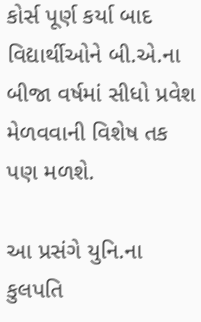કોર્સ પૂર્ણ કર્યા બાદ વિદ્યાર્થીઓને બી.એ.ના બીજા વર્ષમાં સીધો પ્રવેશ મેળવવાની વિશેષ તક પણ મળશે.

આ પ્રસંગે યુનિ.ના કુલપતિ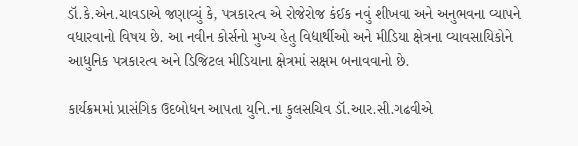ડૉ.કે.એન.ચાવડાએ જણાવ્યું કે, પત્રકારત્વ એ રોજેરોજ કંઈક નવું શીખવા અને અનુભવના વ્યાપને વધારવાનો વિષય છે. આ નવીન કોર્સનો મુખ્ય હેતુ વિદ્યાર્થીઓ અને મીડિયા ક્ષેત્રના વ્યાવસાયિકોને આધુનિક પત્રકારત્વ અને ડિજિટલ મીડિયાના ક્ષેત્રમાં સક્ષમ બનાવવાનો છે.

કાર્યક્રમમાં પ્રાસંગિક ઉદબોધન આપતા યુનિ.ના કુલસચિવ ડૉ.આર.સી.ગઢવીએ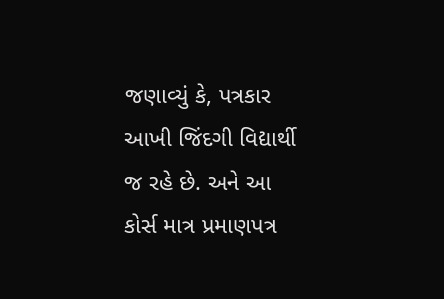જણાવ્યું કે, પત્રકાર આખી જિંદગી વિદ્યાર્થી જ રહે છે. અને આ કોર્સ માત્ર પ્રમાણપત્ર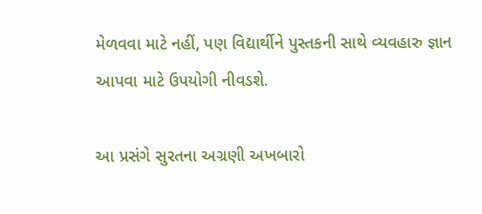મેળવવા માટે નહીં, પણ વિદ્યાર્થીને પુસ્તકની સાથે વ્યવહારુ જ્ઞાન આપવા માટે ઉપયોગી નીવડશે.

આ પ્રસંગે સુરતના અગ્રણી અખબારો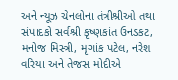અને ન્યૂઝ ચેનલોના તંત્રીશ્રીઓ તથા સંપાદકો સર્વશ્રી કૃષ્ણકાંત ઉનડકટ, મનોજ મિસ્ત્રી, મૃગાંક પટેલ, નરેશ વરિયા અને તેજસ મોદીએ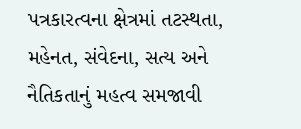પત્રકારત્વના ક્ષેત્રમાં તટસ્થતા, મહેનત, સંવેદના, સત્ય અને નૈતિકતાનું મહત્વ સમજાવી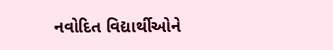નવોદિત વિદ્યાર્થીઓને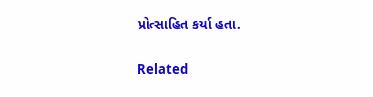પ્રોત્સાહિત કર્યા હતા.

Related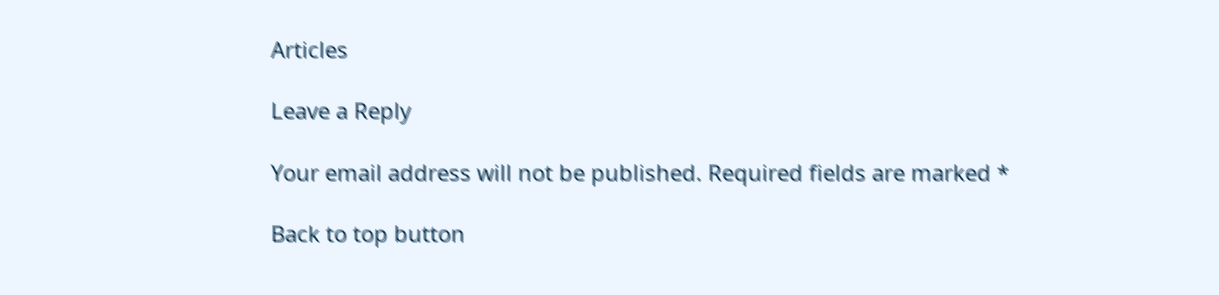Articles

Leave a Reply

Your email address will not be published. Required fields are marked *

Back to top button